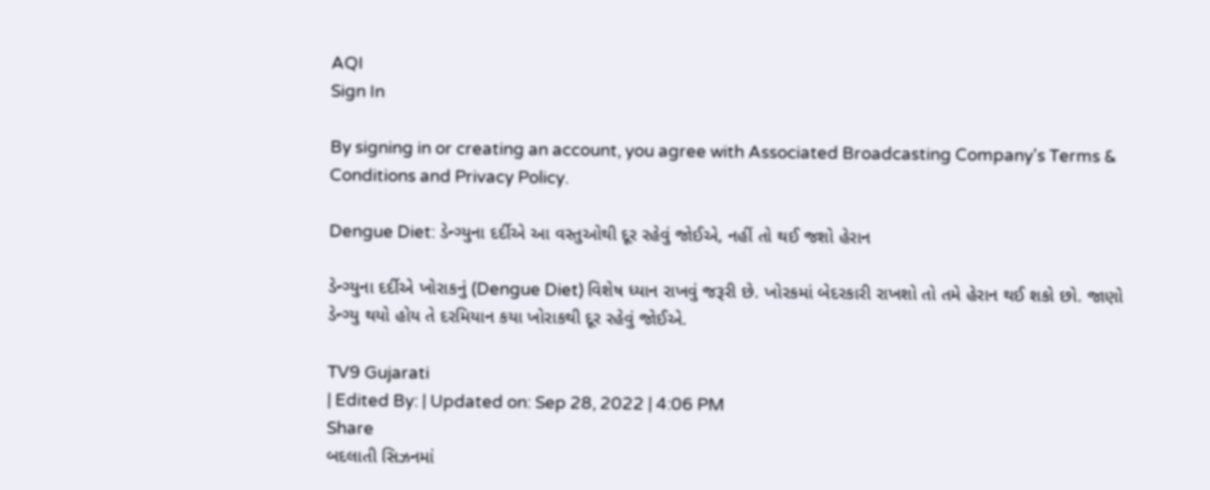AQI
Sign In

By signing in or creating an account, you agree with Associated Broadcasting Company's Terms & Conditions and Privacy Policy.

Dengue Diet: ડેન્ગ્યુના દર્દીએ આ વસ્તુઓથી દૂર રહેવું જોઈએ, નહીં તો થઈ જશો હેરાન

ડેન્ગ્યુના દર્દીએ ખોરાકનું (Dengue Diet) વિશેષ ધ્યાન રાખવું જરૂરી છે. ખોરકમાં બેદરકારી રાખશો તો તમે હેરાન થઈ શકો છો. જાણો ડેન્ગ્યુ થયો હોય તે દરમિયાન કયા ખોરાકથી દૂર રહેવું જોઈએ.

TV9 Gujarati
| Edited By: | Updated on: Sep 28, 2022 | 4:06 PM
Share
બદલાતી સિઝનમાં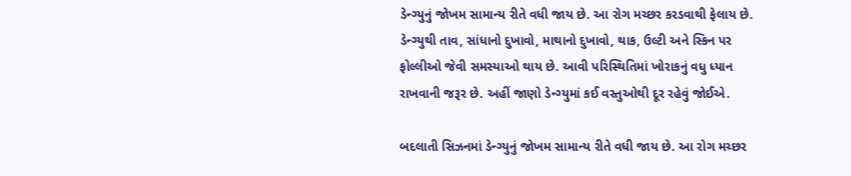ડેન્ગ્યુનું જોખમ સામાન્ય રીતે વધી જાય છે. આ રોગ મચ્છર કરડવાથી ફેલાય છે. ડેન્ગ્યુથી તાવ, સાંધાનો દુખાવો, માથાનો દુખાવો, થાક, ઉલ્ટી અને સ્કિન પર ફોલ્લીઓ જેવી સમસ્યાઓ થાય છે. આવી પરિસ્થિતિમાં ખોરાકનું વધુ ધ્યાન રાખવાની જરૂર છે. અહીં જાણો ડેન્ગ્યુમાં કઈ વસ્તુઓથી દૂર રહેવું જોઈએ.

બદલાતી સિઝનમાં ડેન્ગ્યુનું જોખમ સામાન્ય રીતે વધી જાય છે. આ રોગ મચ્છર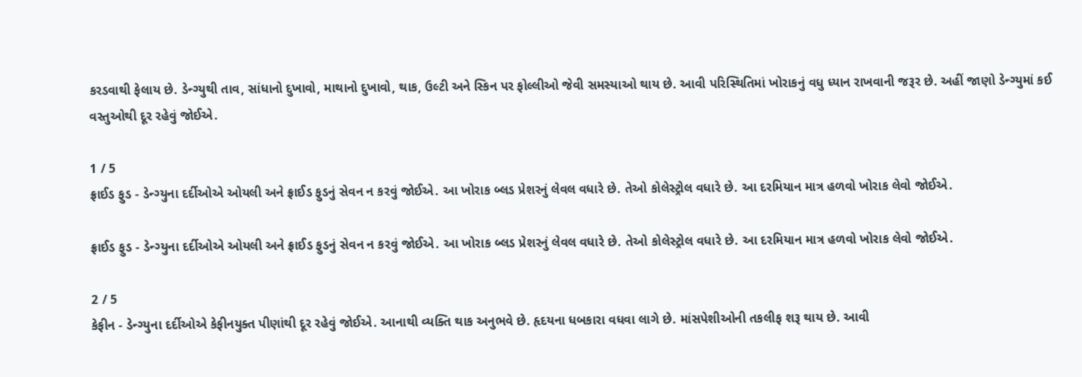કરડવાથી ફેલાય છે. ડેન્ગ્યુથી તાવ, સાંધાનો દુખાવો, માથાનો દુખાવો, થાક, ઉલ્ટી અને સ્કિન પર ફોલ્લીઓ જેવી સમસ્યાઓ થાય છે. આવી પરિસ્થિતિમાં ખોરાકનું વધુ ધ્યાન રાખવાની જરૂર છે. અહીં જાણો ડેન્ગ્યુમાં કઈ વસ્તુઓથી દૂર રહેવું જોઈએ.

1 / 5
ફ્રાઈડ ફુડ - ડેન્ગ્યુના દર્દીઓએ ઓયલી અને ફ્રાઈડ ફુડનું સેવન ન કરવું જોઈએ. આ ખોરાક બ્લડ પ્રેશરનું લેવલ વધારે છે. તેઓ કોલેસ્ટ્રોલ વધારે છે. આ દરમિયાન માત્ર હળવો ખોરાક લેવો જોઈએ.

ફ્રાઈડ ફુડ - ડેન્ગ્યુના દર્દીઓએ ઓયલી અને ફ્રાઈડ ફુડનું સેવન ન કરવું જોઈએ. આ ખોરાક બ્લડ પ્રેશરનું લેવલ વધારે છે. તેઓ કોલેસ્ટ્રોલ વધારે છે. આ દરમિયાન માત્ર હળવો ખોરાક લેવો જોઈએ.

2 / 5
કેફીન - ડેન્ગ્યુના દર્દીઓએ કેફીનયુક્ત પીણાંથી દૂર રહેવું જોઈએ. આનાથી વ્યક્તિ થાક અનુભવે છે. હૃદયના ધબકારા વધવા લાગે છે. માંસપેશીઓની તકલીફ શરૂ થાય છે. આવી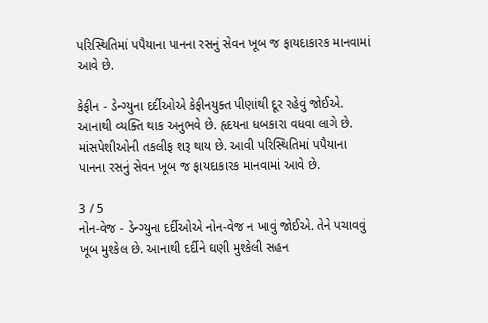પરિસ્થિતિમાં પપૈયાના પાનના રસનું સેવન ખૂબ જ ફાયદાકારક માનવામાં આવે છે.

કેફીન - ડેન્ગ્યુના દર્દીઓએ કેફીનયુક્ત પીણાંથી દૂર રહેવું જોઈએ. આનાથી વ્યક્તિ થાક અનુભવે છે. હૃદયના ધબકારા વધવા લાગે છે. માંસપેશીઓની તકલીફ શરૂ થાય છે. આવી પરિસ્થિતિમાં પપૈયાના પાનના રસનું સેવન ખૂબ જ ફાયદાકારક માનવામાં આવે છે.

3 / 5
નોન-વેજ - ડેન્ગ્યુના દર્દીઓએ નોન-વેજ ન ખાવું જોઈએ. તેને પચાવવું ખૂબ મુશ્કેલ છે. આનાથી દર્દીને ઘણી મુશ્કેલી સહન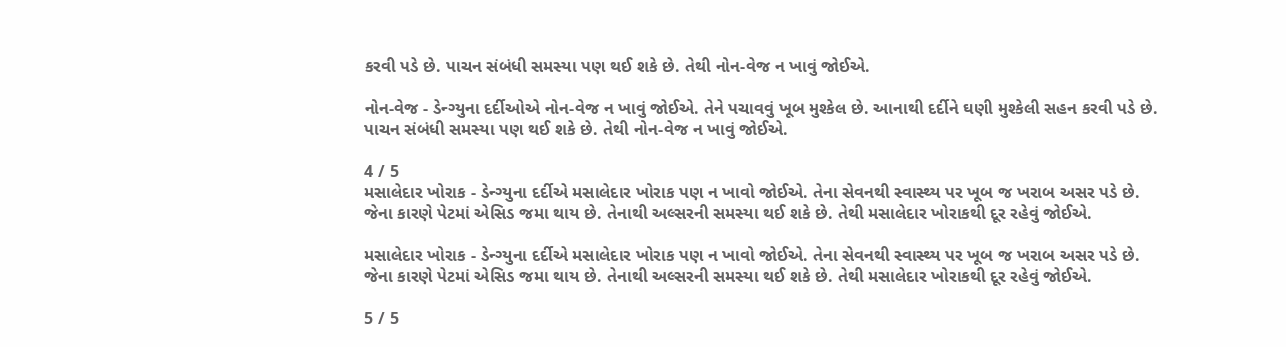કરવી પડે છે. પાચન સંબંધી સમસ્યા પણ થઈ શકે છે. તેથી નોન-વેજ ન ખાવું જોઈએ.

નોન-વેજ - ડેન્ગ્યુના દર્દીઓએ નોન-વેજ ન ખાવું જોઈએ. તેને પચાવવું ખૂબ મુશ્કેલ છે. આનાથી દર્દીને ઘણી મુશ્કેલી સહન કરવી પડે છે. પાચન સંબંધી સમસ્યા પણ થઈ શકે છે. તેથી નોન-વેજ ન ખાવું જોઈએ.

4 / 5
મસાલેદાર ખોરાક - ડેન્ગ્યુના દર્દીએ મસાલેદાર ખોરાક પણ ન ખાવો જોઈએ. તેના સેવનથી સ્વાસ્થ્ય પર ખૂબ જ ખરાબ અસર પડે છે. જેના કારણે પેટમાં એસિડ જમા થાય છે. તેનાથી અલ્સરની સમસ્યા થઈ શકે છે. તેથી મસાલેદાર ખોરાકથી દૂર રહેવું જોઈએ.

મસાલેદાર ખોરાક - ડેન્ગ્યુના દર્દીએ મસાલેદાર ખોરાક પણ ન ખાવો જોઈએ. તેના સેવનથી સ્વાસ્થ્ય પર ખૂબ જ ખરાબ અસર પડે છે. જેના કારણે પેટમાં એસિડ જમા થાય છે. તેનાથી અલ્સરની સમસ્યા થઈ શકે છે. તેથી મસાલેદાર ખોરાકથી દૂર રહેવું જોઈએ.

5 / 5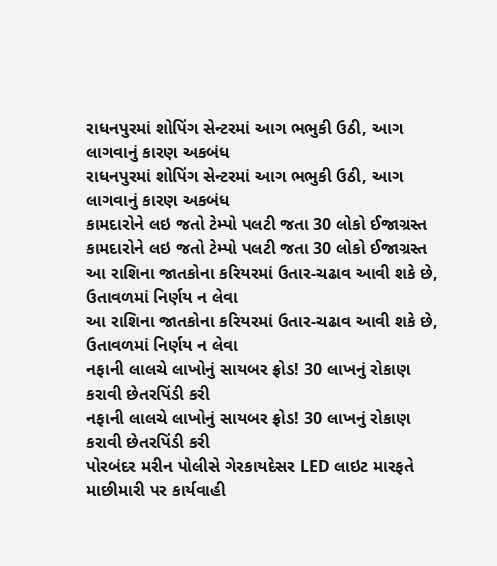રાધનપુરમાં શોપિંગ સેન્ટરમાં આગ ભભુકી ઉઠી, આગ લાગવાનું કારણ અકબંધ
રાધનપુરમાં શોપિંગ સેન્ટરમાં આગ ભભુકી ઉઠી, આગ લાગવાનું કારણ અકબંધ
કામદારોને લઇ જતો ટેમ્પો પલટી જતા 30 લોકો ઈજાગ્રસ્ત
કામદારોને લઇ જતો ટેમ્પો પલટી જતા 30 લોકો ઈજાગ્રસ્ત
આ રાશિના જાતકોના કરિયરમાં ઉતાર-ચઢાવ આવી શકે છે, ઉતાવળમાં નિર્ણય ન લેવા
આ રાશિના જાતકોના કરિયરમાં ઉતાર-ચઢાવ આવી શકે છે, ઉતાવળમાં નિર્ણય ન લેવા
નફાની લાલચે લાખોનું સાયબર ફ્રોડ! 30 લાખનું રોકાણ કરાવી છેતરપિંડી કરી
નફાની લાલચે લાખોનું સાયબર ફ્રોડ! 30 લાખનું રોકાણ કરાવી છેતરપિંડી કરી
પોરબંદર મરીન પોલીસે ગેરકાયદેસર LED લાઇટ મારફતે માછીમારી પર કાર્યવાહી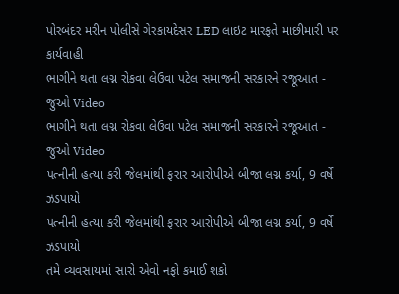પોરબંદર મરીન પોલીસે ગેરકાયદેસર LED લાઇટ મારફતે માછીમારી પર કાર્યવાહી
ભાગીને થતા લગ્ન રોકવા લેઉવા પટેલ સમાજની સરકારને રજૂઆત - જુઓ Video
ભાગીને થતા લગ્ન રોકવા લેઉવા પટેલ સમાજની સરકારને રજૂઆત - જુઓ Video
પત્નીની હત્યા કરી જેલમાંથી ફરાર આરોપીએ બીજા લગ્ન કર્યા, 9 વર્ષે ઝડપાયો
પત્નીની હત્યા કરી જેલમાંથી ફરાર આરોપીએ બીજા લગ્ન કર્યા, 9 વર્ષે ઝડપાયો
તમે વ્યવસાયમાં સારો એવો નફો કમાઈ શકો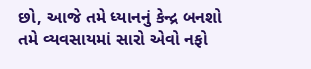છો, આજે તમે ધ્યાનનું કેન્દ્ર બનશો
તમે વ્યવસાયમાં સારો એવો નફો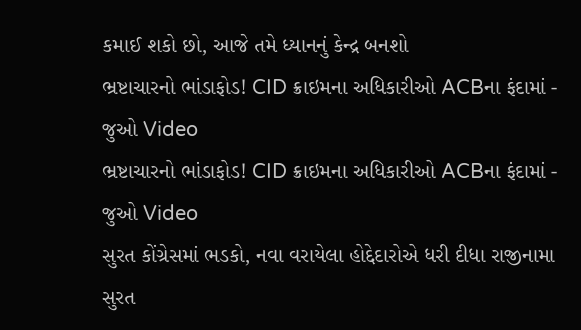કમાઈ શકો છો, આજે તમે ધ્યાનનું કેન્દ્ર બનશો
ભ્રષ્ટાચારનો ભાંડાફોડ! CID ક્રાઇમના અધિકારીઓ ACBના ફંદામાં - જુઓ Video
ભ્રષ્ટાચારનો ભાંડાફોડ! CID ક્રાઇમના અધિકારીઓ ACBના ફંદામાં - જુઓ Video
સુરત કોંગ્રેસમાં ભડકો, નવા વરાયેલા હોદ્દેદારોએ ધરી દીધા રાજીનામા
સુરત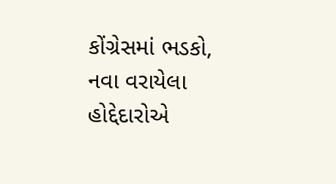કોંગ્રેસમાં ભડકો, નવા વરાયેલા હોદ્દેદારોએ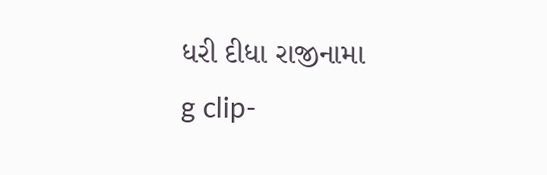ધરી દીધા રાજીનામા
g clip-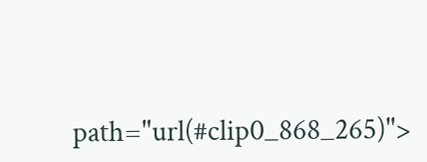path="url(#clip0_868_265)">